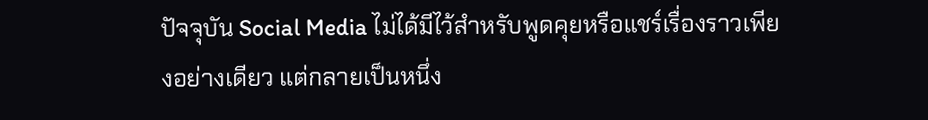ปัจจุบัน Social Media ไม่ได้มีไว้สำหรับพูดคุยหรือแชร์เรื่องราวเพียงอย่างเดียว แต่กลายเป็นหนึ่ง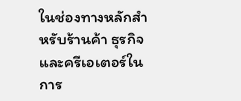ในช่องทางหลักสำหรับร้านค้า ธุรกิจ และครีเอเตอร์ในการ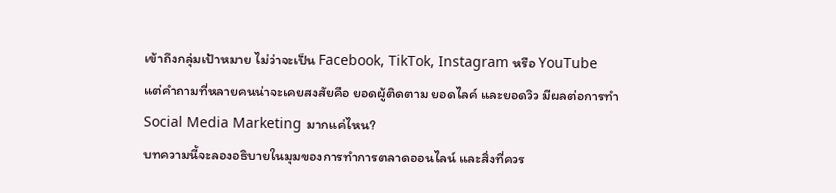เข้าถึงกลุ่มเป้าหมาย ไม่ว่าจะเป็น Facebook, TikTok, Instagram หรือ YouTube
แต่คำถามที่หลายคนน่าจะเคยสงสัยคือ ยอดผู้ติดตาม ยอดไลค์ และยอดวิว มีผลต่อการทำ Social Media Marketing มากแค่ไหน?
บทความนี้จะลองอธิบายในมุมของการทำการตลาดออนไลน์ และสิ่งที่ควร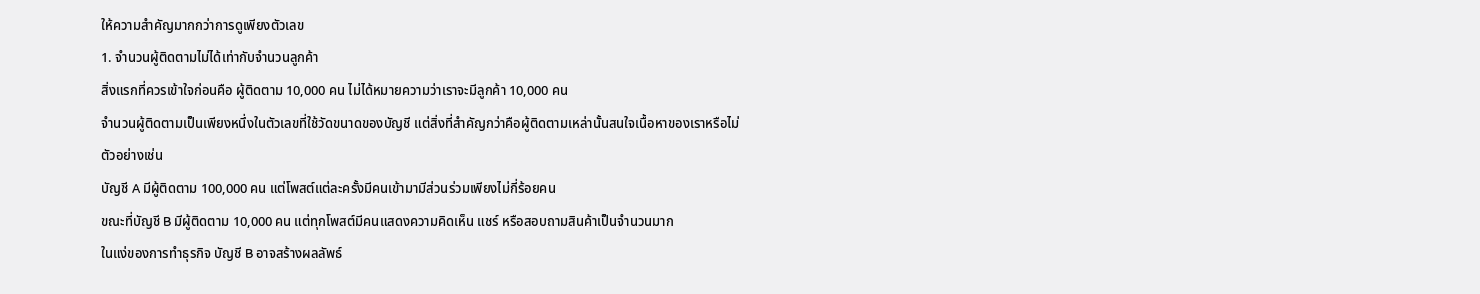ให้ความสำคัญมากกว่าการดูเพียงตัวเลข
1. จำนวนผู้ติดตามไม่ได้เท่ากับจำนวนลูกค้า
สิ่งแรกที่ควรเข้าใจก่อนคือ ผู้ติดตาม 10,000 คน ไม่ได้หมายความว่าเราจะมีลูกค้า 10,000 คน
จำนวนผู้ติดตามเป็นเพียงหนึ่งในตัวเลขที่ใช้วัดขนาดของบัญชี แต่สิ่งที่สำคัญกว่าคือผู้ติดตามเหล่านั้นสนใจเนื้อหาของเราหรือไม่
ตัวอย่างเช่น
บัญชี A มีผู้ติดตาม 100,000 คน แต่โพสต์แต่ละครั้งมีคนเข้ามามีส่วนร่วมเพียงไม่กี่ร้อยคน
ขณะที่บัญชี B มีผู้ติดตาม 10,000 คน แต่ทุกโพสต์มีคนแสดงความคิดเห็น แชร์ หรือสอบถามสินค้าเป็นจำนวนมาก
ในแง่ของการทำธุรกิจ บัญชี B อาจสร้างผลลัพธ์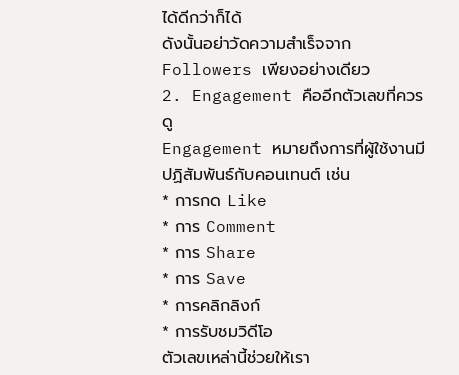ได้ดีกว่าก็ได้
ดังนั้นอย่าวัดความสำเร็จจาก Followers เพียงอย่างเดียว
2. Engagement คืออีกตัวเลขที่ควรดู
Engagement หมายถึงการที่ผู้ใช้งานมีปฏิสัมพันธ์กับคอนเทนต์ เช่น
* การกด Like
* การ Comment
* การ Share
* การ Save
* การคลิกลิงก์
* การรับชมวิดีโอ
ตัวเลขเหล่านี้ช่วยให้เรา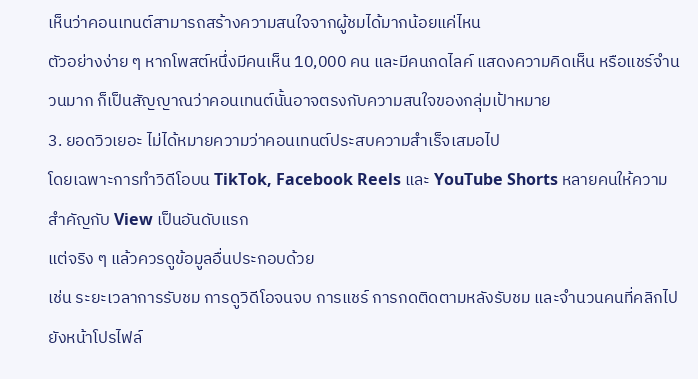เห็นว่าคอนเทนต์สามารถสร้างความสนใจจากผู้ชมได้มากน้อยแค่ไหน
ตัวอย่างง่าย ๆ หากโพสต์หนึ่งมีคนเห็น 10,000 คน และมีคนกดไลค์ แสดงความคิดเห็น หรือแชร์จำนวนมาก ก็เป็นสัญญาณว่าคอนเทนต์นั้นอาจตรงกับความสนใจของกลุ่มเป้าหมาย
3. ยอดวิวเยอะ ไม่ได้หมายความว่าคอนเทนต์ประสบความสำเร็จเสมอไป
โดยเฉพาะการทำวิดีโอบน TikTok, Facebook Reels และ YouTube Shorts หลายคนให้ความสำคัญกับ View เป็นอันดับแรก
แต่จริง ๆ แล้วควรดูข้อมูลอื่นประกอบด้วย
เช่น ระยะเวลาการรับชม การดูวิดีโอจนจบ การแชร์ การกดติดตามหลังรับชม และจำนวนคนที่คลิกไปยังหน้าโปรไฟล์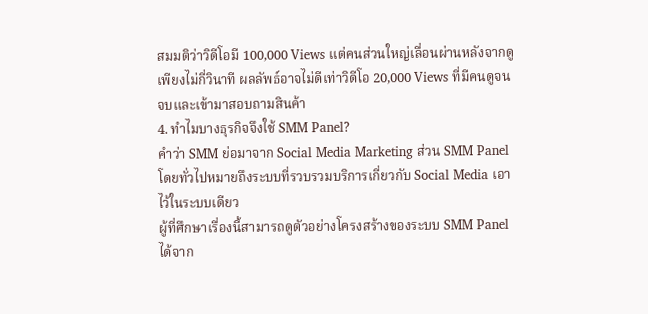สมมติว่าวิดีโอมี 100,000 Views แต่คนส่วนใหญ่เลื่อนผ่านหลังจากดูเพียงไม่กี่วินาที ผลลัพธ์อาจไม่ดีเท่าวิดีโอ 20,000 Views ที่มีคนดูจนจบและเข้ามาสอบถามสินค้า
4. ทำไมบางธุรกิจจึงใช้ SMM Panel?
คำว่า SMM ย่อมาจาก Social Media Marketing ส่วน SMM Panel โดยทั่วไปหมายถึงระบบที่รวบรวมบริการเกี่ยวกับ Social Media เอาไว้ในระบบเดียว
ผู้ที่ศึกษาเรื่องนี้สามารถดูตัวอย่างโครงสร้างของระบบ SMM Panel ได้จาก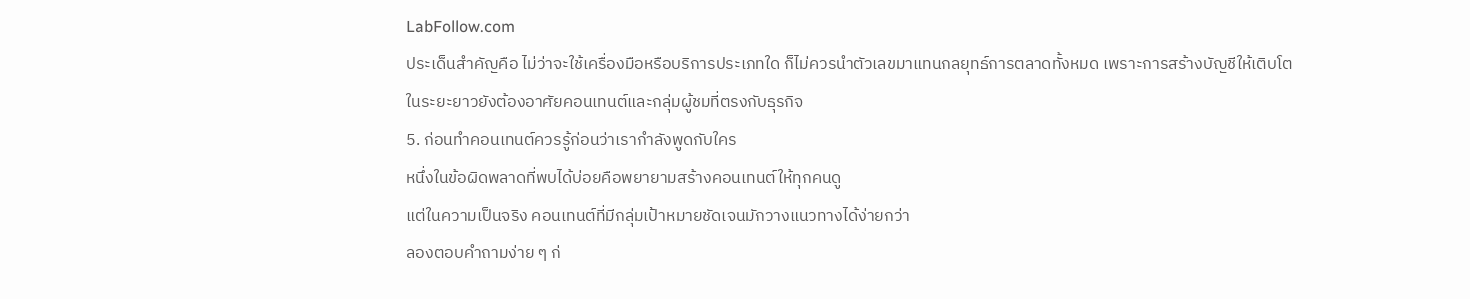LabFollow.com
ประเด็นสำคัญคือ ไม่ว่าจะใช้เครื่องมือหรือบริการประเภทใด ก็ไม่ควรนำตัวเลขมาแทนกลยุทธ์การตลาดทั้งหมด เพราะการสร้างบัญชีให้เติบโตในระยะยาวยังต้องอาศัยคอนเทนต์และกลุ่มผู้ชมที่ตรงกับธุรกิจ
5. ก่อนทำคอนเทนต์ควรรู้ก่อนว่าเรากำลังพูดกับใคร
หนึ่งในข้อผิดพลาดที่พบได้บ่อยคือพยายามสร้างคอนเทนต์ให้ทุกคนดู
แต่ในความเป็นจริง คอนเทนต์ที่มีกลุ่มเป้าหมายชัดเจนมักวางแนวทางได้ง่ายกว่า
ลองตอบคำถามง่าย ๆ ก่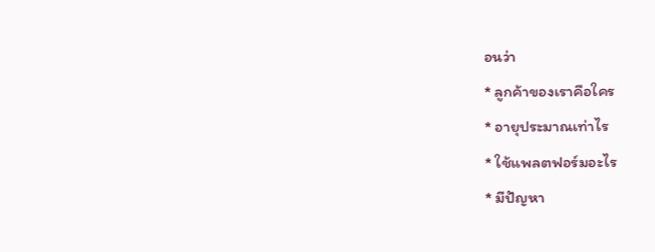อนว่า
* ลูกค้าของเราคือใคร
* อายุประมาณเท่าไร
* ใช้แพลตฟอร์มอะไร
* มีปัญหา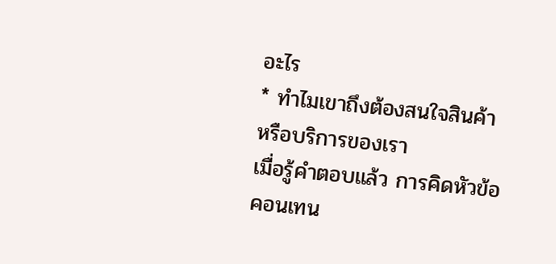อะไร
* ทำไมเขาถึงต้องสนใจสินค้าหรือบริการของเรา
เมื่อรู้คำตอบแล้ว การคิดหัวข้อคอนเทน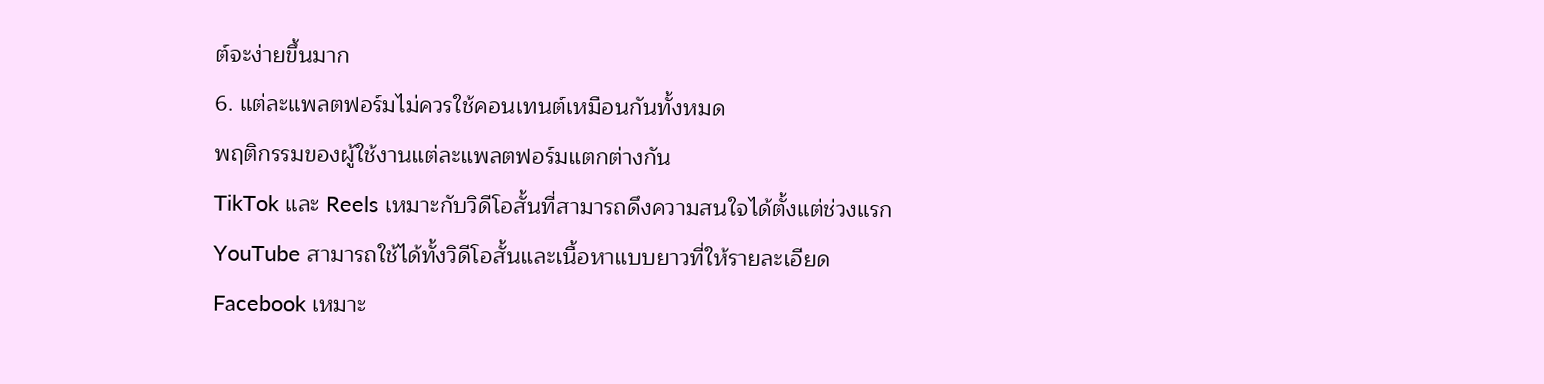ต์จะง่ายขึ้นมาก
6. แต่ละแพลตฟอร์มไม่ควรใช้คอนเทนต์เหมือนกันทั้งหมด
พฤติกรรมของผู้ใช้งานแต่ละแพลตฟอร์มแตกต่างกัน
TikTok และ Reels เหมาะกับวิดีโอสั้นที่สามารถดึงความสนใจได้ตั้งแต่ช่วงแรก
YouTube สามารถใช้ได้ทั้งวิดีโอสั้นและเนื้อหาแบบยาวที่ให้รายละเอียด
Facebook เหมาะ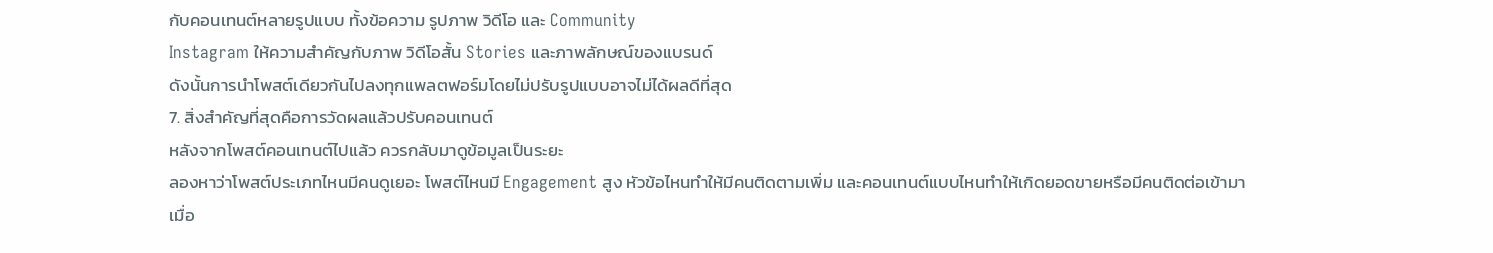กับคอนเทนต์หลายรูปแบบ ทั้งข้อความ รูปภาพ วิดีโอ และ Community
Instagram ให้ความสำคัญกับภาพ วิดีโอสั้น Stories และภาพลักษณ์ของแบรนด์
ดังนั้นการนำโพสต์เดียวกันไปลงทุกแพลตฟอร์มโดยไม่ปรับรูปแบบอาจไม่ได้ผลดีที่สุด
7. สิ่งสำคัญที่สุดคือการวัดผลแล้วปรับคอนเทนต์
หลังจากโพสต์คอนเทนต์ไปแล้ว ควรกลับมาดูข้อมูลเป็นระยะ
ลองหาว่าโพสต์ประเภทไหนมีคนดูเยอะ โพสต์ไหนมี Engagement สูง หัวข้อไหนทำให้มีคนติดตามเพิ่ม และคอนเทนต์แบบไหนทำให้เกิดยอดขายหรือมีคนติดต่อเข้ามา
เมื่อ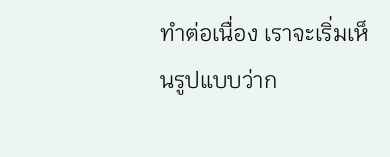ทำต่อเนื่อง เราจะเริ่มเห็นรูปแบบว่าก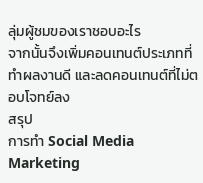ลุ่มผู้ชมของเราชอบอะไร
จากนั้นจึงเพิ่มคอนเทนต์ประเภทที่ทำผลงานดี และลดคอนเทนต์ที่ไม่ตอบโจทย์ลง
สรุป
การทำ Social Media Marketing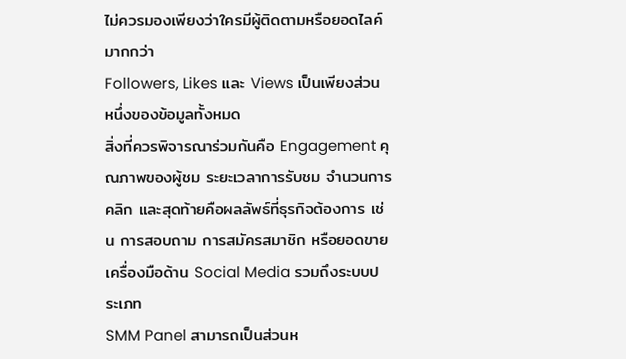ไม่ควรมองเพียงว่าใครมีผู้ติดตามหรือยอดไลค์มากกว่า
Followers, Likes และ Views เป็นเพียงส่วนหนึ่งของข้อมูลทั้งหมด
สิ่งที่ควรพิจารณาร่วมกันคือ Engagement คุณภาพของผู้ชม ระยะเวลาการรับชม จำนวนการคลิก และสุดท้ายคือผลลัพธ์ที่ธุรกิจต้องการ เช่น การสอบถาม การสมัครสมาชิก หรือยอดขาย
เครื่องมือด้าน Social Media รวมถึงระบบประเภท
SMM Panel สามารถเป็นส่วนห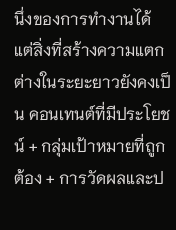นึ่งของการทำงานได้ แต่สิ่งที่สร้างความแตกต่างในระยะยาวยังคงเป็น คอนเทนต์ที่มีประโยชน์ + กลุ่มเป้าหมายที่ถูกต้อง + การวัดผลและป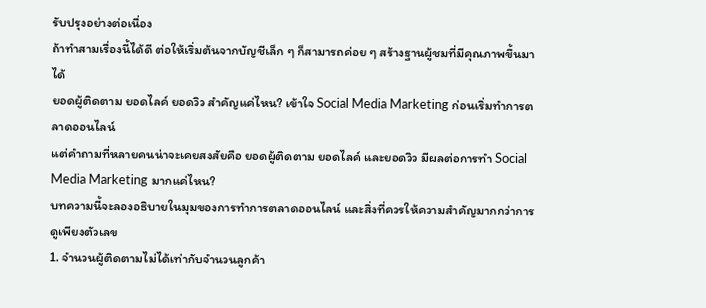รับปรุงอย่างต่อเนื่อง
ถ้าทำสามเรื่องนี้ได้ดี ต่อให้เริ่มต้นจากบัญชีเล็ก ๆ ก็สามารถค่อย ๆ สร้างฐานผู้ชมที่มีคุณภาพขึ้นมาได้
ยอดผู้ติดตาม ยอดไลค์ ยอดวิว สำคัญแค่ไหน? เข้าใจ Social Media Marketing ก่อนเริ่มทำการตลาดออนไลน์
แต่คำถามที่หลายคนน่าจะเคยสงสัยคือ ยอดผู้ติดตาม ยอดไลค์ และยอดวิว มีผลต่อการทำ Social Media Marketing มากแค่ไหน?
บทความนี้จะลองอธิบายในมุมของการทำการตลาดออนไลน์ และสิ่งที่ควรให้ความสำคัญมากกว่าการดูเพียงตัวเลข
1. จำนวนผู้ติดตามไม่ได้เท่ากับจำนวนลูกค้า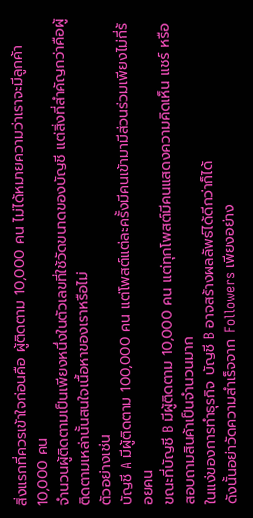สิ่งแรกที่ควรเข้าใจก่อนคือ ผู้ติดตาม 10,000 คน ไม่ได้หมายความว่าเราจะมีลูกค้า 10,000 คน
จำนวนผู้ติดตามเป็นเพียงหนึ่งในตัวเลขที่ใช้วัดขนาดของบัญชี แต่สิ่งที่สำคัญกว่าคือผู้ติดตามเหล่านั้นสนใจเนื้อหาของเราหรือไม่
ตัวอย่างเช่น
บัญชี A มีผู้ติดตาม 100,000 คน แต่โพสต์แต่ละครั้งมีคนเข้ามามีส่วนร่วมเพียงไม่กี่ร้อยคน
ขณะที่บัญชี B มีผู้ติดตาม 10,000 คน แต่ทุกโพสต์มีคนแสดงความคิดเห็น แชร์ หรือสอบถามสินค้าเป็นจำนวนมาก
ในแง่ของการทำธุรกิจ บัญชี B อาจสร้างผลลัพธ์ได้ดีกว่าก็ได้
ดังนั้นอย่าวัดความสำเร็จจาก Followers เพียงอย่าง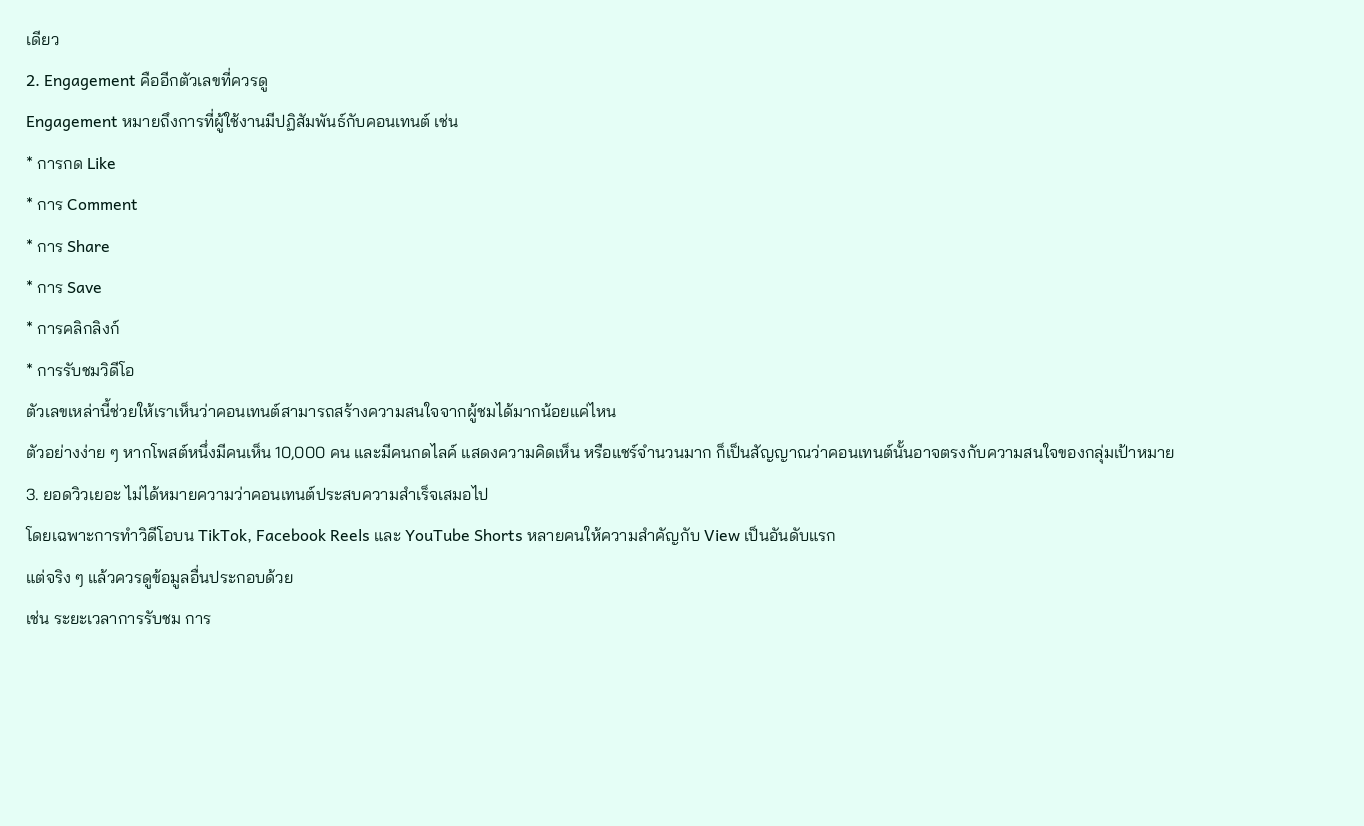เดียว
2. Engagement คืออีกตัวเลขที่ควรดู
Engagement หมายถึงการที่ผู้ใช้งานมีปฏิสัมพันธ์กับคอนเทนต์ เช่น
* การกด Like
* การ Comment
* การ Share
* การ Save
* การคลิกลิงก์
* การรับชมวิดีโอ
ตัวเลขเหล่านี้ช่วยให้เราเห็นว่าคอนเทนต์สามารถสร้างความสนใจจากผู้ชมได้มากน้อยแค่ไหน
ตัวอย่างง่าย ๆ หากโพสต์หนึ่งมีคนเห็น 10,000 คน และมีคนกดไลค์ แสดงความคิดเห็น หรือแชร์จำนวนมาก ก็เป็นสัญญาณว่าคอนเทนต์นั้นอาจตรงกับความสนใจของกลุ่มเป้าหมาย
3. ยอดวิวเยอะ ไม่ได้หมายความว่าคอนเทนต์ประสบความสำเร็จเสมอไป
โดยเฉพาะการทำวิดีโอบน TikTok, Facebook Reels และ YouTube Shorts หลายคนให้ความสำคัญกับ View เป็นอันดับแรก
แต่จริง ๆ แล้วควรดูข้อมูลอื่นประกอบด้วย
เช่น ระยะเวลาการรับชม การ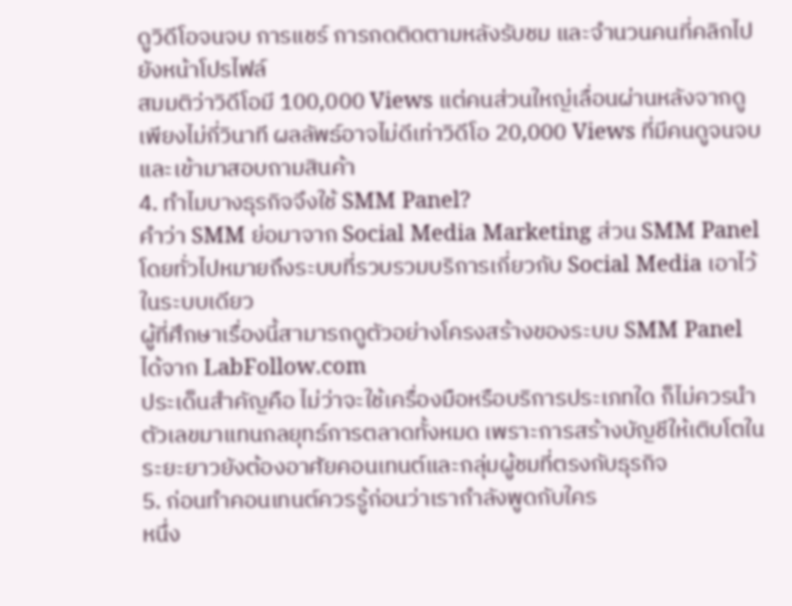ดูวิดีโอจนจบ การแชร์ การกดติดตามหลังรับชม และจำนวนคนที่คลิกไปยังหน้าโปรไฟล์
สมมติว่าวิดีโอมี 100,000 Views แต่คนส่วนใหญ่เลื่อนผ่านหลังจากดูเพียงไม่กี่วินาที ผลลัพธ์อาจไม่ดีเท่าวิดีโอ 20,000 Views ที่มีคนดูจนจบและเข้ามาสอบถามสินค้า
4. ทำไมบางธุรกิจจึงใช้ SMM Panel?
คำว่า SMM ย่อมาจาก Social Media Marketing ส่วน SMM Panel โดยทั่วไปหมายถึงระบบที่รวบรวมบริการเกี่ยวกับ Social Media เอาไว้ในระบบเดียว
ผู้ที่ศึกษาเรื่องนี้สามารถดูตัวอย่างโครงสร้างของระบบ SMM Panel ได้จาก LabFollow.com
ประเด็นสำคัญคือ ไม่ว่าจะใช้เครื่องมือหรือบริการประเภทใด ก็ไม่ควรนำตัวเลขมาแทนกลยุทธ์การตลาดทั้งหมด เพราะการสร้างบัญชีให้เติบโตในระยะยาวยังต้องอาศัยคอนเทนต์และกลุ่มผู้ชมที่ตรงกับธุรกิจ
5. ก่อนทำคอนเทนต์ควรรู้ก่อนว่าเรากำลังพูดกับใคร
หนึ่ง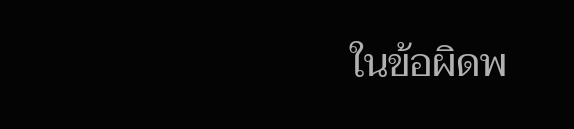ในข้อผิดพ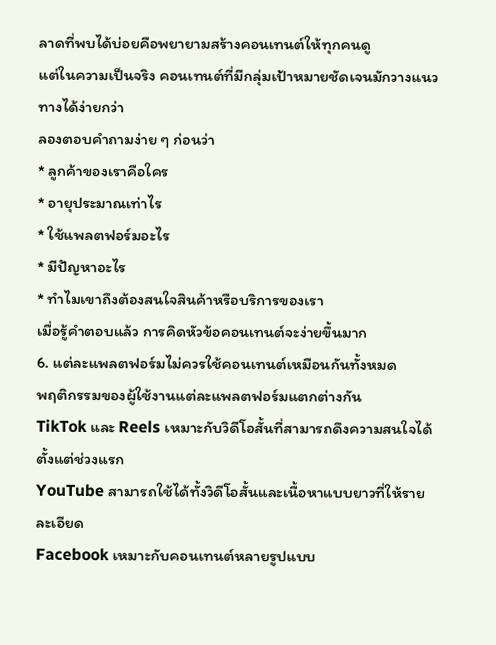ลาดที่พบได้บ่อยคือพยายามสร้างคอนเทนต์ให้ทุกคนดู
แต่ในความเป็นจริง คอนเทนต์ที่มีกลุ่มเป้าหมายชัดเจนมักวางแนวทางได้ง่ายกว่า
ลองตอบคำถามง่าย ๆ ก่อนว่า
* ลูกค้าของเราคือใคร
* อายุประมาณเท่าไร
* ใช้แพลตฟอร์มอะไร
* มีปัญหาอะไร
* ทำไมเขาถึงต้องสนใจสินค้าหรือบริการของเรา
เมื่อรู้คำตอบแล้ว การคิดหัวข้อคอนเทนต์จะง่ายขึ้นมาก
6. แต่ละแพลตฟอร์มไม่ควรใช้คอนเทนต์เหมือนกันทั้งหมด
พฤติกรรมของผู้ใช้งานแต่ละแพลตฟอร์มแตกต่างกัน
TikTok และ Reels เหมาะกับวิดีโอสั้นที่สามารถดึงความสนใจได้ตั้งแต่ช่วงแรก
YouTube สามารถใช้ได้ทั้งวิดีโอสั้นและเนื้อหาแบบยาวที่ให้รายละเอียด
Facebook เหมาะกับคอนเทนต์หลายรูปแบบ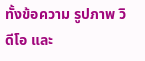ทั้งข้อความ รูปภาพ วิดีโอ และ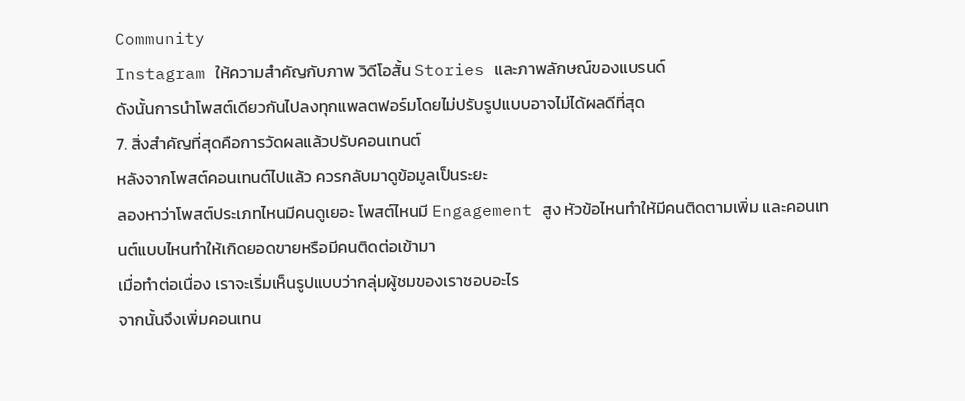Community
Instagram ให้ความสำคัญกับภาพ วิดีโอสั้น Stories และภาพลักษณ์ของแบรนด์
ดังนั้นการนำโพสต์เดียวกันไปลงทุกแพลตฟอร์มโดยไม่ปรับรูปแบบอาจไม่ได้ผลดีที่สุด
7. สิ่งสำคัญที่สุดคือการวัดผลแล้วปรับคอนเทนต์
หลังจากโพสต์คอนเทนต์ไปแล้ว ควรกลับมาดูข้อมูลเป็นระยะ
ลองหาว่าโพสต์ประเภทไหนมีคนดูเยอะ โพสต์ไหนมี Engagement สูง หัวข้อไหนทำให้มีคนติดตามเพิ่ม และคอนเทนต์แบบไหนทำให้เกิดยอดขายหรือมีคนติดต่อเข้ามา
เมื่อทำต่อเนื่อง เราจะเริ่มเห็นรูปแบบว่ากลุ่มผู้ชมของเราชอบอะไร
จากนั้นจึงเพิ่มคอนเทน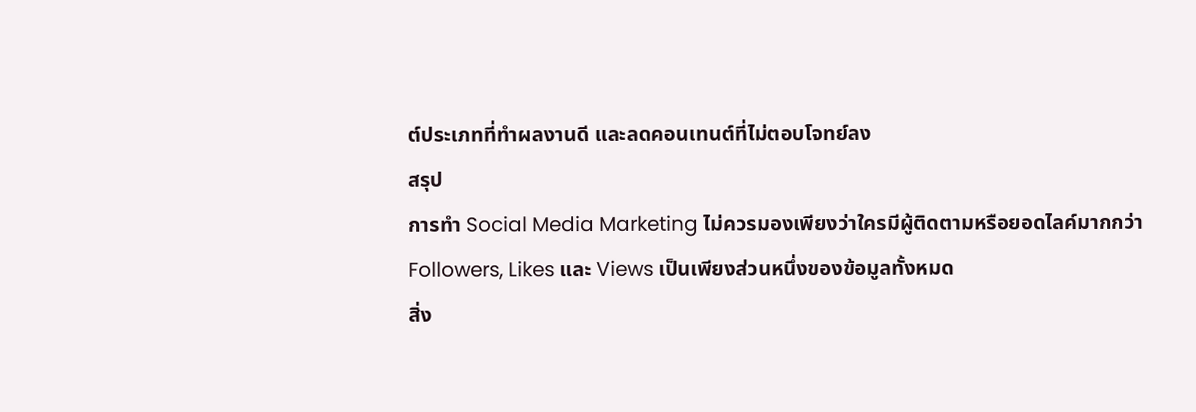ต์ประเภทที่ทำผลงานดี และลดคอนเทนต์ที่ไม่ตอบโจทย์ลง
สรุป
การทำ Social Media Marketing ไม่ควรมองเพียงว่าใครมีผู้ติดตามหรือยอดไลค์มากกว่า
Followers, Likes และ Views เป็นเพียงส่วนหนึ่งของข้อมูลทั้งหมด
สิ่ง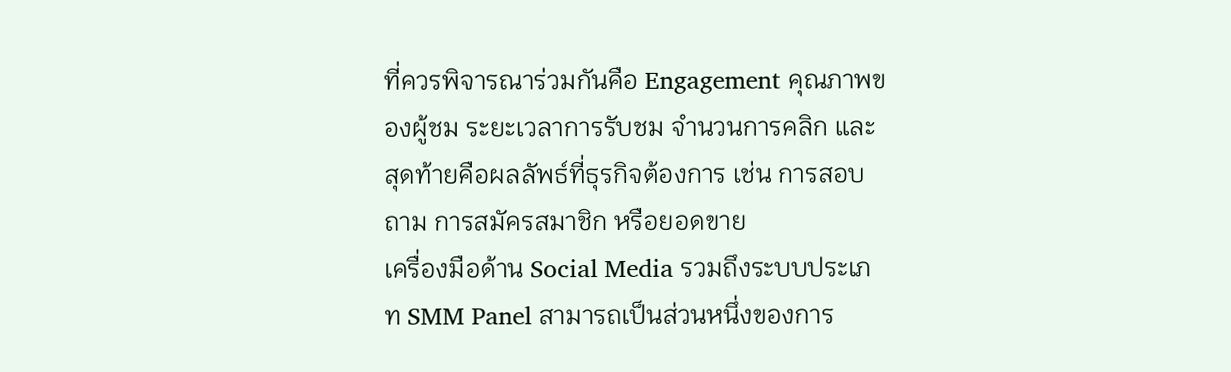ที่ควรพิจารณาร่วมกันคือ Engagement คุณภาพของผู้ชม ระยะเวลาการรับชม จำนวนการคลิก และสุดท้ายคือผลลัพธ์ที่ธุรกิจต้องการ เช่น การสอบถาม การสมัครสมาชิก หรือยอดขาย
เครื่องมือด้าน Social Media รวมถึงระบบประเภท SMM Panel สามารถเป็นส่วนหนึ่งของการ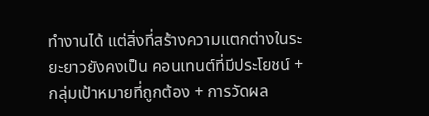ทำงานได้ แต่สิ่งที่สร้างความแตกต่างในระยะยาวยังคงเป็น คอนเทนต์ที่มีประโยชน์ + กลุ่มเป้าหมายที่ถูกต้อง + การวัดผล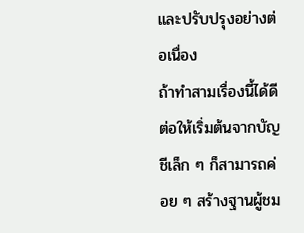และปรับปรุงอย่างต่อเนื่อง
ถ้าทำสามเรื่องนี้ได้ดี ต่อให้เริ่มต้นจากบัญชีเล็ก ๆ ก็สามารถค่อย ๆ สร้างฐานผู้ชม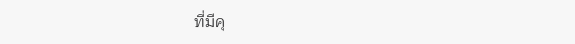ที่มีคุ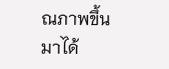ณภาพขึ้นมาได้